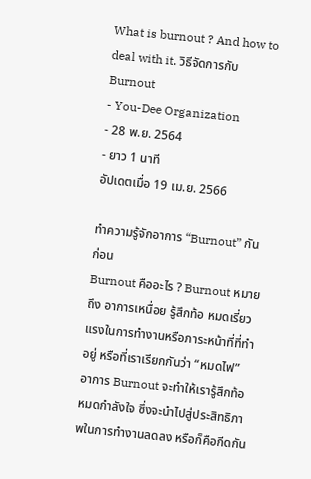What is burnout ? And how to deal with it. วิธีจัดการกับ Burnout
- You-Dee Organization
- 28 พ.ย. 2564
- ยาว 1 นาที
อัปเดตเมื่อ 19 เม.ย. 2566

ทำความรู้จักอาการ “Burnout” กันก่อน
Burnout คืออะไร ? Burnout หมายถึง อาการเหนื่อย รู้สึกท้อ หมดเรี่ยวแรงในการทำงานหรือภาระหน้าที่ที่ทำอยู่ หรือที่เราเรียกกันว่า “หมดไฟ”
อาการ Burnout จะทำให้เรารู้สึกท้อ หมดกำลังใจ ซึ่งจะนำไปสู่ประสิทธิภาพในการทำงานลดลง หรือก็คือกีดกัน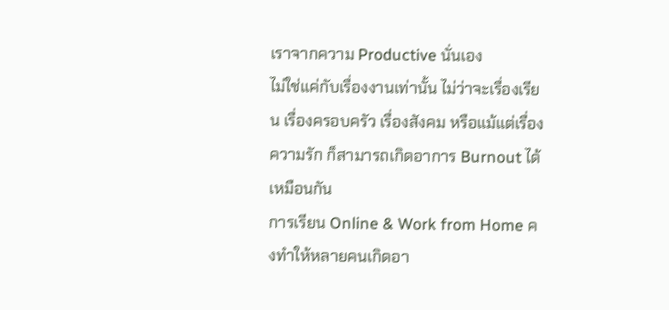เราจากความ Productive นั่นเอง
ไม่ใช่แค่กับเรื่องงานเท่านั้น ไม่ว่าจะเรื่องเรียน เรื่องครอบครัว เรื่องสังคม หรือแม้แต่เรื่องความรัก ก็สามารถเกิดอาการ Burnout ได้เหมือนกัน
การเรียน Online & Work from Home คงทำให้หลายคนเกิดอา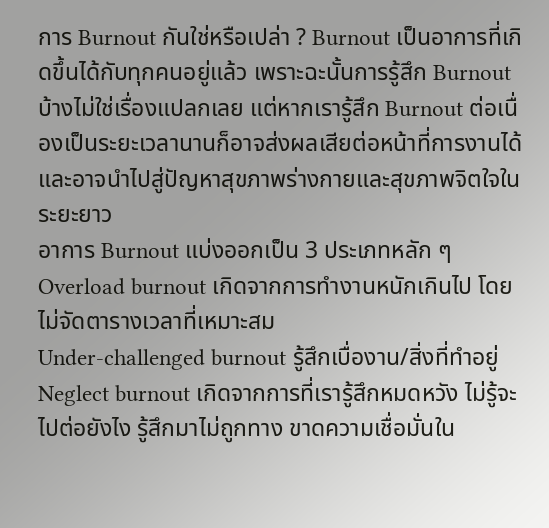การ Burnout กันใช่หรือเปล่า ? Burnout เป็นอาการที่เกิดขึ้นได้กับทุกคนอยู่แล้ว เพราะฉะนั้นการรู้สึก Burnout บ้างไม่ใช่เรื่องแปลกเลย แต่หากเรารู้สึก Burnout ต่อเนื่องเป็นระยะเวลานานก็อาจส่งผลเสียต่อหน้าที่การงานได้ และอาจนำไปสู่ปัญหาสุขภาพร่างกายและสุขภาพจิตใจในระยะยาว
อาการ Burnout แบ่งออกเป็น 3 ประเภทหลัก ๆ
Overload burnout เกิดจากการทำงานหนักเกินไป โดยไม่จัดตารางเวลาที่เหมาะสม
Under-challenged burnout รู้สึกเบื่องาน/สิ่งที่ทำอยู่
Neglect burnout เกิดจากการที่เรารู้สึกหมดหวัง ไม่รู้จะไปต่อยังไง รู้สึกมาไม่ถูกทาง ขาดความเชื่อมั่นใน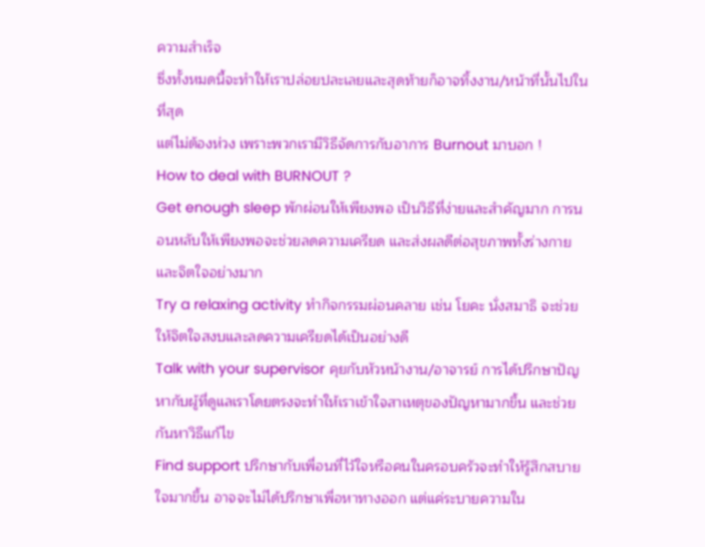ความสำเร็จ
ซึ่งทั้งหมดนี้จะทำให้เราปล่อยปละเลยและสุดท้ายก็อาจทิ้งงาน/หน้าที่นั้นไปในที่สุด
แต่ไม่ต้องห่วง เพราะพวกเรามีวิธีจัดการกับอาการ Burnout มาบอก !
How to deal with BURNOUT ?
Get enough sleep พักผ่อนให้เพียงพอ เป็นวิธีที่ง่ายและสำคัญมาก การนอนหลับให้เพียงพอจะช่วยลดความเครียด และส่งผลดีต่อสุขภาพทั้งร่างกายและจิตใจอย่างมาก
Try a relaxing activity ทำกิจกรรมผ่อนคลาย เช่น โยคะ นั่งสมาธิ จะช่วยให้จิตใจสงบและลดความเครียดได้เป็นอย่างดี
Talk with your supervisor คุยกับหัวหน้างาน/อาจารย์ การได้ปรึกษาปัญหากับผู้ที่ดูแลเราโดยตรงจะทำให้เราเข้าใจสาเหตุของปัญหามากขึ้น และช่วยกันหาวิธีแก้ไข
Find support ปรึกษากับเพื่อนที่ไว้ใจหรือคนในครอบครัวจะทำให้รู้สึกสบายใจมากขึ้น อาจจะไม่ได้ปรึกษาเพื่อหาทางออก แต่แค่ระบายความใน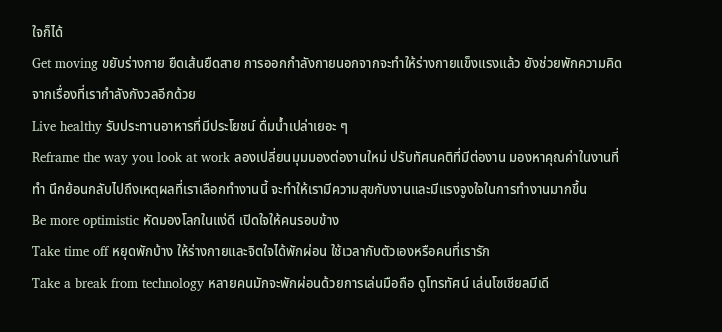ใจก็ได้
Get moving ขยับร่างกาย ยืดเส้นยืดสาย การออกกำลังกายนอกจากจะทำให้ร่างกายแข็งแรงแล้ว ยังช่วยพักความคิดจากเรื่องที่เรากำลังกังวลอีกด้วย
Live healthy รับประทานอาหารที่มีประโยชน์ ดื่มน้ำเปล่าเยอะ ๆ
Reframe the way you look at work ลองเปลี่ยนมุมมองต่องานใหม่ ปรับทัศนคติที่มีต่องาน มองหาคุณค่าในงานที่ทำ นึกย้อนกลับไปถึงเหตุผลที่เราเลือกทำงานนี้ จะทำให้เรามีความสุขกับงานและมีแรงจูงใจในการทำงานมากขึ้น
Be more optimistic หัดมองโลกในแง่ดี เปิดใจให้คนรอบข้าง
Take time off หยุดพักบ้าง ให้ร่างกายและจิตใจได้พักผ่อน ใช้เวลากับตัวเองหรือคนที่เรารัก
Take a break from technology หลายคนมักจะพักผ่อนด้วยการเล่นมือถือ ดูโทรทัศน์ เล่นโซเชียลมีเดี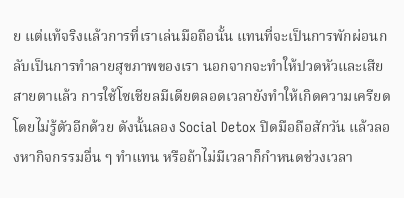ย แต่แท้จริงแล้วการที่เราเล่นมือถือนั้น แทนที่จะเป็นการพักผ่อนกลับเป็นการทำลายสุขภาพของเรา นอกจากจะทำให้ปวดหัวและเสียสายตาแล้ว การใช้โซเชียลมีเดียตลอดเวลายังทำให้เกิดความเครียดโดยไม่รู้ตัวอีกด้วย ดังนั้นลอง Social Detox ปิดมือถือสักวัน แล้วลองหากิจกรรมอื่น ๆ ทำแทน หรือถ้าไม่มีเวลาก็กำหนดช่วงเวลา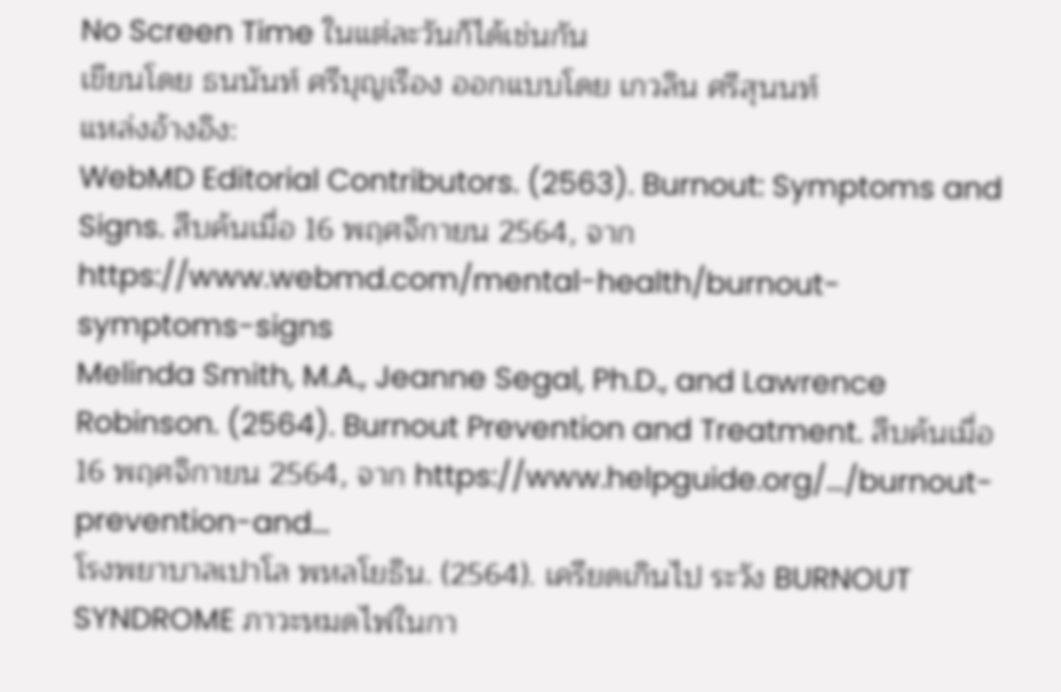No Screen Time ในแต่ละวันก็ได้เช่นกัน
เขียนโดย ธนนันท์ ศรีบุญเรือง ออกแบบโดย เกวลิน ศรีสุนนท์
แหล่งอ้างอิง:
WebMD Editorial Contributors. (2563). Burnout: Symptoms and Signs. สืบค้นเมื่อ 16 พฤศจิกายน 2564, จาก https://www.webmd.com/mental-health/burnout-symptoms-signs
Melinda Smith, M.A., Jeanne Segal, Ph.D., and Lawrence Robinson. (2564). Burnout Prevention and Treatment. สืบค้นเมื่อ 16 พฤศจิกายน 2564, จาก https://www.helpguide.org/.../burnout-prevention-and...
โรงพยาบาลเปาโล พหลโยธิน. (2564). เครียดเกินไป ระวัง BURNOUT SYNDROME ภาวะหมดไฟในกา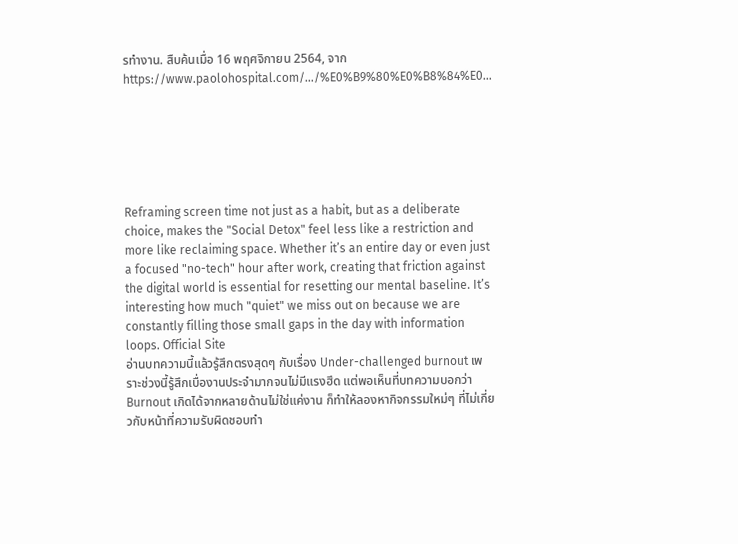รทำงาน. สืบค้นเมื่อ 16 พฤศจิกายน 2564, จาก https://www.paolohospital.com/.../%E0%B9%80%E0%B8%84%E0...






Reframing screen time not just as a habit, but as a deliberate choice, makes the "Social Detox" feel less like a restriction and more like reclaiming space. Whether it’s an entire day or even just a focused "no-tech" hour after work, creating that friction against the digital world is essential for resetting our mental baseline. It’s interesting how much "quiet" we miss out on because we are constantly filling those small gaps in the day with information loops. Official Site
อ่านบทความนี้แล้วรู้สึกตรงสุดๆ กับเรื่อง Under-challenged burnout เพราะช่วงนี้รู้สึกเบื่องานประจำมากจนไม่มีแรงฮึด แต่พอเห็นที่บทความบอกว่า Burnout เกิดได้จากหลายด้านไม่ใช่แค่งาน ก็ทำให้ลองหากิจกรรมใหม่ๆ ที่ไม่เกี่ยวกับหน้าที่ความรับผิดชอบทำ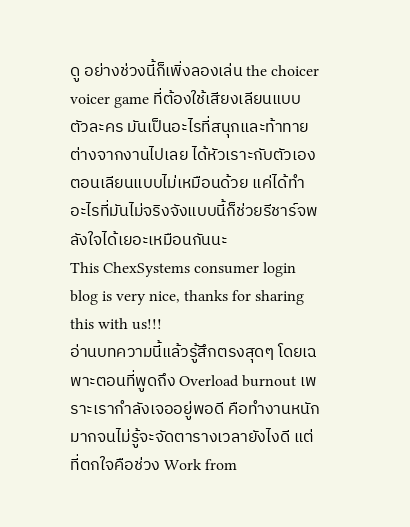ดู อย่างช่วงนี้ก็เพิ่งลองเล่น the choicer voicer game ที่ต้องใช้เสียงเลียนแบบตัวละคร มันเป็นอะไรที่สนุกและท้าทายต่างจากงานไปเลย ได้หัวเราะกับตัวเองตอนเลียนแบบไม่เหมือนด้วย แค่ได้ทำอะไรที่มันไม่จริงจังแบบนี้ก็ช่วยรีชาร์จพลังใจได้เยอะเหมือนกันนะ
This ChexSystems consumer login blog is very nice, thanks for sharing this with us!!!
อ่านบทความนี้แล้วรู้สึกตรงสุดๆ โดยเฉพาะตอนที่พูดถึง Overload burnout เพราะเรากำลังเจออยู่พอดี คือทำงานหนักมากจนไม่รู้จะจัดตารางเวลายังไงดี แต่ที่ตกใจคือช่วง Work from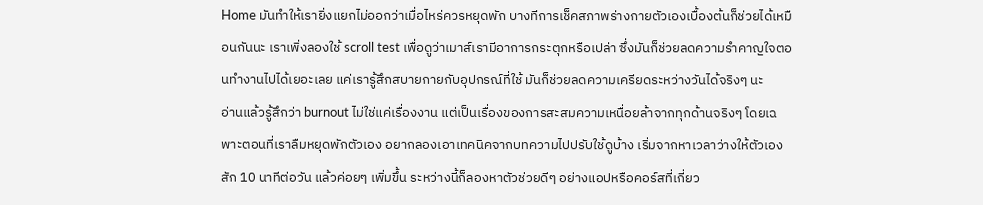Home มันทำให้เรายิ่งแยกไม่ออกว่าเมื่อไหร่ควรหยุดพัก บางทีการเช็คสภาพร่างกายตัวเองเบื้องต้นก็ช่วยได้เหมือนกันนะ เราเพิ่งลองใช้ scroll test เพื่อดูว่าเมาส์เรามีอาการกระตุกหรือเปล่า ซึ่งมันก็ช่วยลดความรำคาญใจตอนทำงานไปได้เยอะเลย แค่เรารู้สึกสบายกายกับอุปกรณ์ที่ใช้ มันก็ช่วยลดความเครียดระหว่างวันได้จริงๆ นะ
อ่านแล้วรู้สึกว่า burnout ไม่ใช่แค่เรื่องงาน แต่เป็นเรื่องของการสะสมความเหนื่อยล้าจากทุกด้านจริงๆ โดยเฉพาะตอนที่เราลืมหยุดพักตัวเอง อยากลองเอาเทคนิคจากบทความไปปรับใช้ดูบ้าง เริ่มจากหาเวลาว่างให้ตัวเองสัก 10 นาทีต่อวัน แล้วค่อยๆ เพิ่มขึ้น ระหว่างนี้ก็ลองหาตัวช่วยดีๆ อย่างแอปหรือคอร์สที่เกี่ยว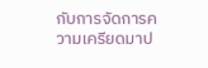กับการจัดการความเครียดมาป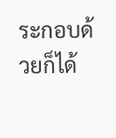ระกอบด้วยก็ได้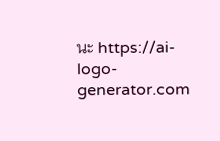นะ https://ai-logo-generator.com